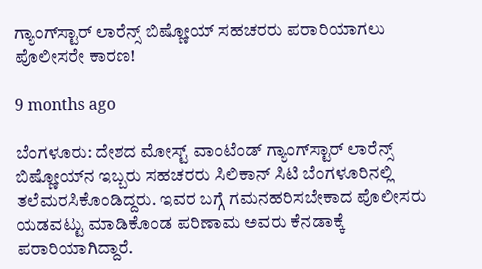ಗ್ಯಾಂಗ್‌ಸ್ಟಾರ್‌ ಲಾರೆನ್ಸ್‌ ಬಿಷ್ಣೋಯ್‌ ಸಹಚರರು ಪರಾರಿಯಾಗಲು ಪೊಲೀಸರೇ ಕಾರಣ!

9 months ago

ಬೆಂಗಳೂರು: ದೇಶದ ಮೋಸ್ಟ್‌ ವಾಂಟೆಂಡ್‌ ಗ್ಯಾಂಗ್‌ಸ್ಟಾರ್‌ ಲಾರೆನ್ಸ್‌ ಬಿಷ್ಣೋಯ್‌ನ ಇಬ್ಬರು ಸಹಚರರು ಸಿಲಿಕಾನ್ ಸಿಟಿ ಬೆಂಗಳೂರಿನಲ್ಲಿ ತಲೆಮರಸಿಕೊಂಡಿದ್ದರು. ಇವರ ಬಗ್ಗೆ ಗಮನಹರಿಸಬೇಕಾದ ಪೊಲೀಸರು ಯಡವಟ್ಟು ಮಾಡಿಕೊಂಡ ಪರಿಣಾಮ ಅವರು ಕೆನಡಾಕ್ಕೆ ಪರಾರಿಯಾಗಿದ್ದಾರೆ.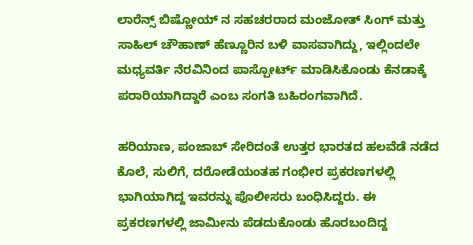ಲಾರೆನ್ಸ್‌ ಬಿಷ್ಣೋಯ್‌ ನ ಸಹಚರರಾದ ಮಂಜೋತ್‌ ಸಿಂಗ್‌ ಮತ್ತು ಸಾಹಿಲ್‌ ಚೌಹಾಣ್‌ ಹೆಣ್ಣೂರಿನ ಬಳಿ ವಾಸವಾಗಿದ್ದು, ಇಲ್ಲಿಂದಲೇ ಮಧ್ಯವರ್ತಿ ನೆರವಿನಿಂದ ಪಾಸ್ಪೋರ್ಟ್ ಮಾಡಿಸಿಕೊಂಡು ಕೆನಡಾಕ್ಕೆ ಪರಾರಿಯಾಗಿದ್ದಾರೆ ಎಂಬ ಸಂಗತಿ ಬಹಿರಂಗವಾಗಿದೆ.

ಹರಿಯಾಣ, ಪಂಜಾಬ್‌ ಸೇರಿದಂತೆ ಉತ್ತರ ಭಾರತದ ಹಲವೆಡೆ ನಡೆದ ಕೊಲೆ, ಸುಲಿಗೆ, ದರೋಡೆಯಂತಹ ಗಂಭೀರ ಪ್ರಕರಣಗಳಲ್ಲಿ ಭಾಗಿಯಾಗಿದ್ದ ಇವರನ್ನು ಪೊಲೀಸರು ಬಂಧಿಸಿದ್ದರು. ಈ ಪ್ರಕರಣಗಳಲ್ಲಿ ಜಾಮೀನು ಪೆಡದುಕೊಂಡು ಹೊರಬಂದಿದ್ದ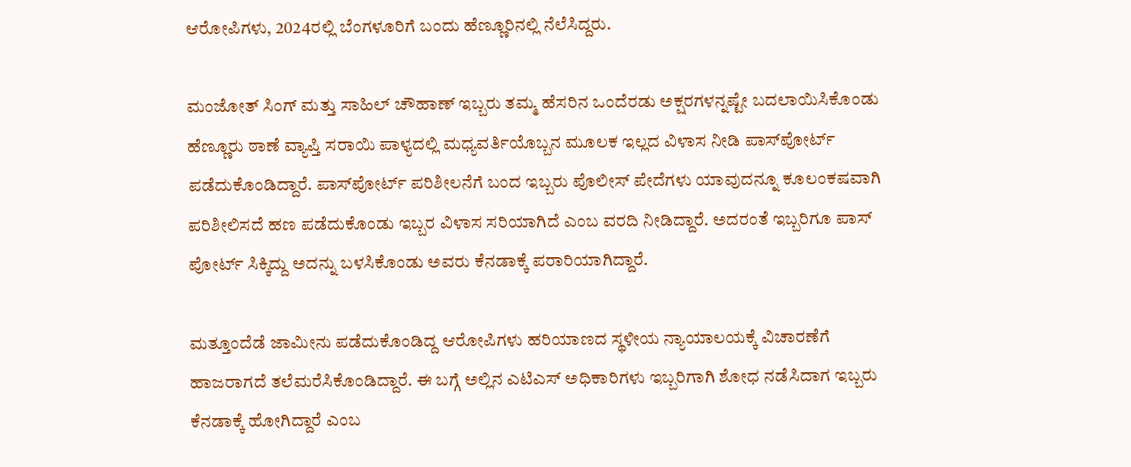ಆರೋಪಿಗಳು, 2024ರಲ್ಲಿ ಬೆಂಗಳೂರಿಗೆ ಬಂದು ಹೆಣ್ಣೂರಿನಲ್ಲಿ ನೆಲೆಸಿದ್ದರು.

ಮಂಜೋತ್‌ ಸಿಂಗ್‌ ಮತ್ತು ಸಾಹಿಲ್‌ ಚೌಹಾಣ್‌ ಇಬ್ಬರು ತಮ್ಮ ಹೆಸರಿನ ಒಂದೆರಡು ಅಕ್ಷರಗಳನ್ನಷ್ಟೇ ಬದಲಾಯಿಸಿಕೊಂಡು ಹೆಣ್ಣೂರು ಠಾಣೆ ವ್ಯಾಪ್ತಿ ಸರಾಯಿ ಪಾಳ್ಯದಲ್ಲಿ ಮಧ್ಯವರ್ತಿಯೊಬ್ಬನ ಮೂಲಕ ಇಲ್ಲದ ವಿಳಾಸ ನೀಡಿ ಪಾಸ್‌ಪೋರ್ಟ್‌ ಪಡೆದುಕೊಂಡಿದ್ದಾರೆ. ಪಾಸ್‌ಪೋರ್ಟ್‌ ಪರಿಶೀಲನೆಗೆ ಬಂದ ಇಬ್ಬರು ಪೊಲೀಸ್ ಪೇದೆಗಳು ಯಾವುದನ್ನೂ ಕೂಲಂಕಷವಾಗಿ ಪರಿಶೀಲಿಸದೆ ಹಣ ಪಡೆದುಕೊಂಡು ಇಬ್ಬರ ವಿಳಾಸ ಸರಿಯಾಗಿದೆ ಎಂಬ ವರದಿ ನೀಡಿದ್ದಾರೆ. ಅದರಂತೆ ಇಬ್ಬರಿಗೂ ಪಾಸ್ ಪೋರ್ಟ್ ಸಿಕ್ಕಿದ್ದು ಅದನ್ನು ಬಳಸಿಕೊಂಡು ಅವರು ಕೆನಡಾಕ್ಕೆ ಪರಾರಿಯಾಗಿದ್ದಾರೆ.

ಮತ್ತೂಂದೆಡೆ ಜಾಮೀನು ಪಡೆದುಕೊಂಡಿದ್ದ ಆರೋಪಿಗಳು ಹರಿಯಾಣದ ಸ್ಥಳೀಯ ನ್ಯಾಯಾಲಯಕ್ಕೆ ವಿಚಾರಣೆಗೆ ಹಾಜರಾಗದೆ ತಲೆಮರೆಸಿಕೊಂಡಿದ್ದಾರೆ. ಈ ಬಗ್ಗೆ ಅಲ್ಲಿನ ಎಟಿಎಸ್‌ ಅಧಿಕಾರಿಗಳು ಇಬ್ಬರಿಗಾಗಿ ಶೋಧ ನಡೆಸಿದಾಗ ಇಬ್ಬರು ಕೆನಡಾಕ್ಕೆ ಹೋಗಿದ್ದಾರೆ ಎಂಬ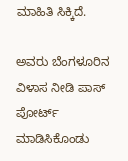ಮಾಹಿತಿ ಸಿಕ್ಕಿದೆ.

ಅವರು ಬೆಂಗಳೂರಿನ ವಿಳಾಸ ನೀಡಿ ಪಾಸ್‌ ಪೋರ್ಟ್‌ ಮಾಡಿಸಿಕೊಂಡು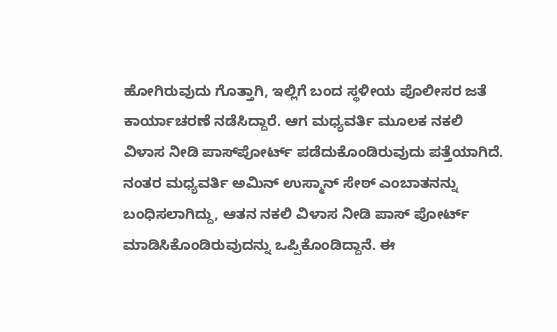ಹೋಗಿರುವುದು ಗೊತ್ತಾಗಿ, ಇಲ್ಲಿಗೆ ಬಂದ ಸ್ಥಳೀಯ ಪೊಲೀಸರ ಜತೆ ಕಾರ್ಯಾಚರಣೆ ನಡೆಸಿದ್ದಾರೆ. ಆಗ ಮಧ್ಯವರ್ತಿ ಮೂಲಕ ನಕಲಿ ವಿಳಾಸ ನೀಡಿ ಪಾಸ್‌ಪೋರ್ಟ್‌ ಪಡೆದುಕೊಂಡಿರುವುದು ಪತ್ತೆಯಾಗಿದೆ. ನಂತರ ಮಧ್ಯವರ್ತಿ ಅಮಿನ್‌ ಉಸ್ಮಾನ್‌ ಸೇಠ್ ಎಂಬಾತನನ್ನು ಬಂಧಿಸಲಾಗಿದ್ದು, ಆತನ ನಕಲಿ ವಿಳಾಸ ನೀಡಿ ಪಾಸ್ ಪೋರ್ಟ್ ಮಾಡಿಸಿಕೊಂಡಿರುವುದನ್ನು ಒಪ್ಪಿಕೊಂಡಿದ್ದಾನೆ. ಈ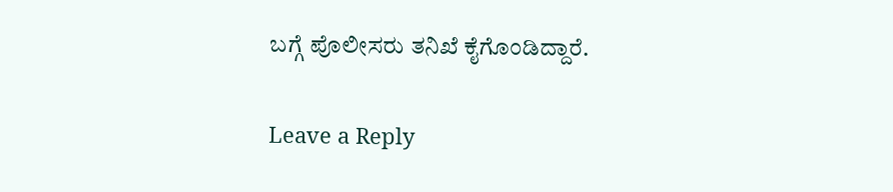ಬಗ್ಗೆ ಪೊಲೀಸರು ತನಿಖೆ ಕೈಗೊಂಡಿದ್ದಾರೆ.

Leave a Reply